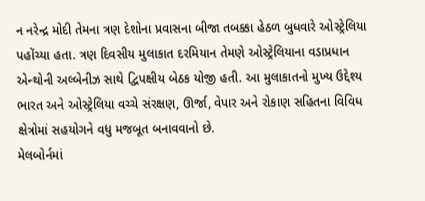ન નરેન્દ્ર મોદી તેમના ત્રણ દેશોના પ્રવાસના બીજા તબક્કા હેઠળ બુધવારે ઓસ્ટ્રેલિયા પહોંચ્યા હતા. ત્રણ દિવસીય મુલાકાત દરમિયાન તેમણે ઓસ્ટ્રેલિયાના વડાપ્રધાન એન્થોની અલ્બેનીઝ સાથે દ્વિપક્ષીય બેઠક યોજી હતી. આ મુલાકાતનો મુખ્ય ઉદ્દેશ્ય ભારત અને ઓસ્ટ્રેલિયા વચ્ચે સંરક્ષણ, ઊર્જા, વેપાર અને રોકાણ સહિતના વિવિધ ક્ષેત્રોમાં સહયોગને વધુ મજબૂત બનાવવાનો છે.
મેલબોર્નમાં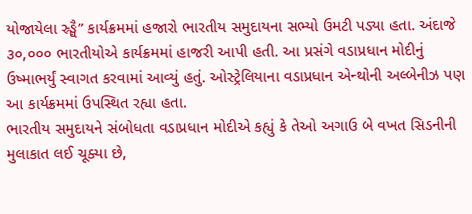યોજાયેલા સ્ર્ઙ્ઘૈ” કાર્યક્રમમાં હજારો ભારતીય સમુદાયના સભ્યો ઉમટી પડ્યા હતા. અંદાજે ૩૦,૦૦૦ ભારતીયોએ કાર્યક્રમમાં હાજરી આપી હતી. આ પ્રસંગે વડાપ્રધાન મોદીનું ઉષ્માભર્યું સ્વાગત કરવામાં આવ્યું હતું. ઓસ્ટ્રેલિયાના વડાપ્રધાન એન્થોની અલ્બેનીઝ પણ આ કાર્યક્રમમાં ઉપસ્થિત રહ્યા હતા.
ભારતીય સમુદાયને સંબોધતા વડાપ્રધાન મોદીએ કહ્યું કે તેઓ અગાઉ બે વખત સિડનીની મુલાકાત લઈ ચૂક્યા છે,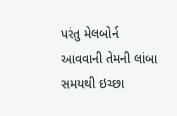પરંતુ મેલબોર્ન આવવાની તેમની લાંબા સમયથી ઇચ્છા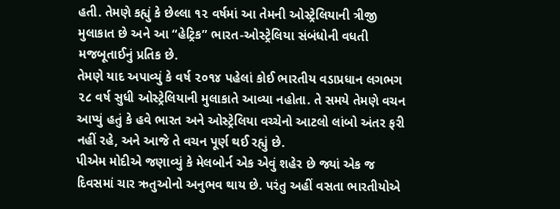હતી. તેમણે કહ્યું કે છેલ્લા ૧૨ વર્ષમાં આ તેમની ઓસ્ટ્રેલિયાની ત્રીજી મુલાકાત છે અને આ “હેટ્રિક” ભારત-ઓસ્ટ્રેલિયા સંબંધોની વધતી મજબૂતાઈનું પ્રતિક છે.
તેમણે યાદ અપાવ્યું કે વર્ષ ૨૦૧૪ પહેલાં કોઈ ભારતીય વડાપ્રધાન લગભગ ૨૮ વર્ષ સુધી ઓસ્ટ્રેલિયાની મુલાકાતે આવ્યા નહોતા. તે સમયે તેમણે વચન આપ્યું હતું કે હવે ભારત અને ઓસ્ટ્રેલિયા વચ્ચેનો આટલો લાંબો અંતર ફરી નહીં રહે, અને આજે તે વચન પૂર્ણ થઈ રહ્યું છે.
પીએમ મોદીએ જણાવ્યું કે મેલબોર્ન એક એવું શહેર છે જ્યાં એક જ દિવસમાં ચાર ઋતુઓનો અનુભવ થાય છે. પરંતુ અહીં વસતા ભારતીયોએ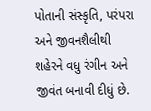પોતાની સંસ્કૃતિ, પરંપરા અને જીવનશૈલીથી શહેરને વધુ રંગીન અને જીવંત બનાવી દીધું છે.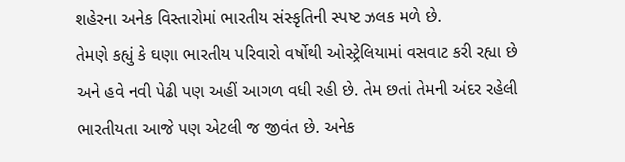શહેરના અનેક વિસ્તારોમાં ભારતીય સંસ્કૃતિની સ્પષ્ટ ઝલક મળે છે.
તેમણે કહ્યું કે ઘણા ભારતીય પરિવારો વર્ષોથી ઓસ્ટ્રેલિયામાં વસવાટ કરી રહ્યા છે અને હવે નવી પેઢી પણ અહીં આગળ વધી રહી છે. તેમ છતાં તેમની અંદર રહેલી ભારતીયતા આજે પણ એટલી જ જીવંત છે. અનેક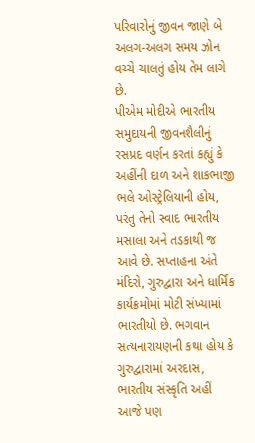પરિવારોનું જીવન જાણે બે અલગ-અલગ સમય ઝોન વચ્ચે ચાલતું હોય તેમ લાગે છે.
પીએમ મોદીએ ભારતીય સમુદાયની જીવનશૈલીનું રસપ્રદ વર્ણન કરતાં કહ્યું કે અહીંની દાળ અને શાકભાજી ભલે ઓસ્ટ્રેલિયાની હોય, પરંતુ તેનો સ્વાદ ભારતીય મસાલા અને તડકાથી જ આવે છે. સપ્તાહના અંતે મંદિરો, ગુરુદ્વારા અને ધાર્મિક કાર્યક્રમોમાં મોટી સંખ્યામાં ભારતીયો છે. ભગવાન સત્યનારાયણની કથા હોય કે ગુરુદ્વારામાં અરદાસ, ભારતીય સંસ્કૃતિ અહીં આજે પણ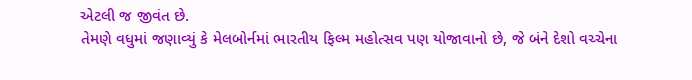એટલી જ જીવંત છે.
તેમણે વધુમાં જણાવ્યું કે મેલબોર્નમાં ભારતીય ફિલ્મ મહોત્સવ પણ યોજાવાનો છે, જે બંને દેશો વચ્ચેના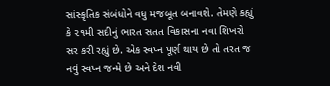સાંસ્કૃતિક સંબંધોને વધુ મજબૂત બનાવશે. તેમણે કહ્યું કે ૨૧મી સદીનું ભારત સતત વિકાસના નવા શિખરો સર કરી રહ્યું છે. એક સ્વપ્ન પૂર્ણ થાય છે તો તરત જ નવું સ્વપ્ન જન્મે છે અને દેશ નવી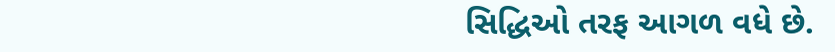સિદ્ધિઓ તરફ આગળ વધે છે.